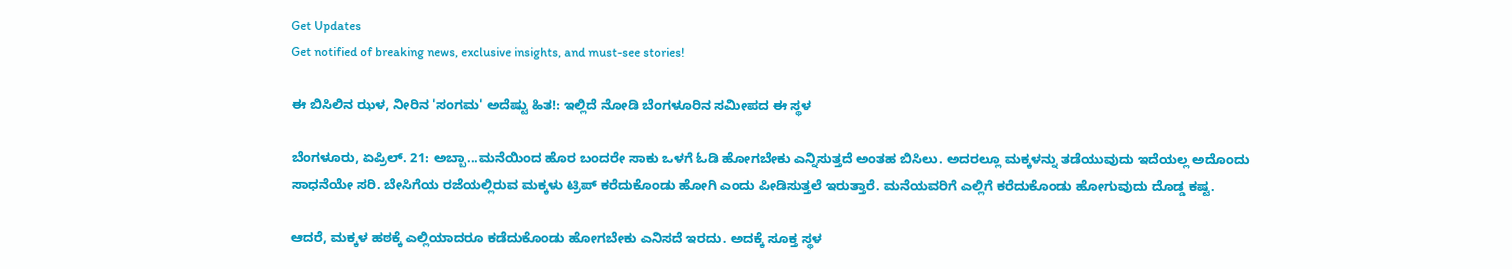Get Updates
Get notified of breaking news, exclusive insights, and must-see stories!

ಈ ಬಿಸಿಲಿನ ಝಳ, ನೀರಿನ 'ಸಂಗಮ' ಅದೆಷ್ಟು ಹಿತ!: ಇಲ್ಲಿದೆ ನೋಡಿ ಬೆಂಗಳೂರಿನ ಸಮೀಪದ ಈ ಸ್ಥಳ

ಬೆಂಗಳೂರು, ಏಪ್ರಿಲ್. 21: ಅಬ್ಬಾ...ಮನೆಯಿಂದ ಹೊರ ಬಂದರೇ ಸಾಕು ಒಳಗೆ ಓಡಿ ಹೋಗಬೇಕು ಎನ್ನಿಸುತ್ತದೆ ಅಂತಹ ಬಿಸಿಲು. ಅದರಲ್ಲೂ ಮಕ್ಕಳನ್ನು ತಡೆಯುವುದು ಇದೆಯಲ್ಲ ಅದೊಂದು ಸಾಧನೆಯೇ ಸರಿ. ಬೇಸಿಗೆಯ ರಜೆಯಲ್ಲಿರುವ ಮಕ್ಕಳು ಟ್ರಿಪ್ ಕರೆದುಕೊಂಡು ಹೋಗಿ ಎಂದು ಪೀಡಿಸುತ್ತಲೆ ಇರುತ್ತಾರೆ. ಮನೆಯವರಿಗೆ ಎಲ್ಲಿಗೆ ಕರೆದುಕೊಂಡು ಹೋಗುವುದು ದೊಡ್ಡ ಕಷ್ಟ.

ಆದರೆ, ಮಕ್ಕಳ ಹಠಕ್ಕೆ ಎಲ್ಲಿಯಾದರೂ ಕಡೆದುಕೊಂಡು ಹೋಗಬೇಕು ಎನಿಸದೆ ಇರದು. ಅದಕ್ಕೆ ಸೂಕ್ತ ಸ್ಥಳ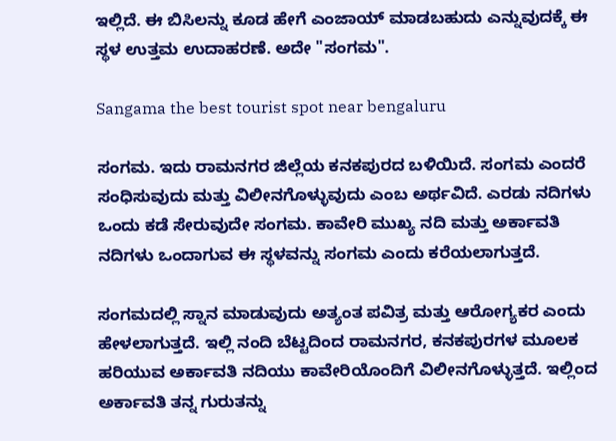ಇಲ್ಲಿದೆ. ಈ ಬಿಸಿಲನ್ನು ಕೂಡ ಹೇಗೆ ಎಂಜಾಯ್ ಮಾಡಬಹುದು ಎನ್ನುವುದಕ್ಕೆ ಈ ಸ್ಥಳ ಉತ್ತಮ ಉದಾಹರಣೆ. ಅದೇ "ಸಂಗಮ".

Sangama the best tourist spot near bengaluru

ಸಂಗಮ. ಇದು ರಾಮನಗರ ಜಿಲ್ಲೆಯ ಕನಕಪುರದ ಬಳಿಯಿದೆ. ಸಂಗಮ ಎಂದರೆ ಸಂಧಿಸುವುದು ಮತ್ತು ವಿಲೀನಗೊಳ್ಳುವುದು ಎಂಬ ಅರ್ಥವಿದೆ. ಎರಡು ನದಿಗಳು ಒಂದು ಕಡೆ ಸೇರುವುದೇ ಸಂಗಮ. ಕಾವೇರಿ ಮುಖ್ಯ ನದಿ ಮತ್ತು ಅರ್ಕಾವತಿ ನದಿಗಳು ಒಂದಾಗುವ ಈ ಸ್ಥಳವನ್ನು ಸಂಗಮ ಎಂದು ಕರೆಯಲಾಗುತ್ತದೆ.

ಸಂಗಮದಲ್ಲಿ ಸ್ನಾನ ಮಾಡುವುದು ಅತ್ಯಂತ ಪವಿತ್ರ ಮತ್ತು ಆರೋಗ್ಯಕರ ಎಂದು ಹೇಳಲಾಗುತ್ತದೆ. ಇಲ್ಲಿ ನಂದಿ ಬೆಟ್ಟದಿಂದ ರಾಮನಗರ, ಕನಕಪುರಗಳ ಮೂಲಕ ಹರಿಯುವ ಅರ್ಕಾವತಿ ನದಿಯು ಕಾವೇರಿಯೊಂದಿಗೆ ವಿಲೀನಗೊಳ್ಳುತ್ತದೆ. ಇಲ್ಲಿಂದ ಅರ್ಕಾವತಿ ತನ್ನ ಗುರುತನ್ನು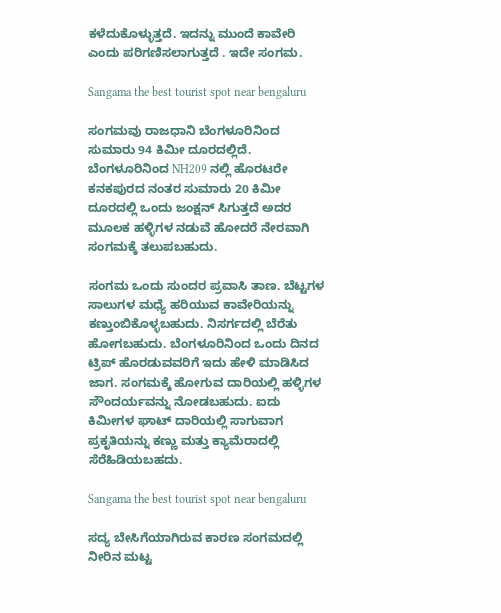ಕಳೆದುಕೊಳ್ಳುತ್ತದೆ. ಇದನ್ನು ಮುಂದೆ ಕಾವೇರಿ ಎಂದು ಪರಿಗಣಿಸಲಾಗುತ್ತದೆ . ಇದೇ ಸಂಗಮ.

Sangama the best tourist spot near bengaluru

ಸಂಗಮವು ರಾಜಧಾನಿ ಬೆಂಗಳೂರಿನಿಂದ ಸುಮಾರು 94 ಕಿಮೀ ದೂರದಲ್ಲಿದೆ. ಬೆಂಗಳೂರಿನಿಂದ NH209 ನಲ್ಲಿ ಹೊರಟರೇ ಕನಕಪುರದ ನಂತರ ಸುಮಾರು 20 ಕಿಮೀ ದೂರದಲ್ಲಿ ಒಂದು ಜಂಕ್ಷನ್ ಸಿಗುತ್ತದೆ ಅದರ ಮೂಲಕ ಹಳ್ಳಿಗಳ ನಡುವೆ ಹೋದರೆ ನೇರವಾಗಿ ಸಂಗಮಕ್ಕೆ ತಲುಪಬಹುದು.

ಸಂಗಮ ಒಂದು ಸುಂದರ ಪ್ರವಾಸಿ ತಾಣ. ಬೆಟ್ಟಗಳ ಸಾಲುಗಳ ಮಧ್ಯೆ ಹರಿಯುವ ಕಾವೇರಿಯನ್ನು ಕಣ್ತುಂಬಿಕೊಳ್ಳಬಹುದು. ನಿಸರ್ಗದಲ್ಲಿ ಬೆರೆತು ಹೋಗಬಹುದು. ಬೆಂಗಳೂರಿನಿಂದ ಒಂದು ದಿನದ ಟ್ರಿಪ್ ಹೊರಡುವವರಿಗೆ ಇದು ಹೇಳಿ ಮಾಡಿಸಿದ ಜಾಗ. ಸಂಗಮಕ್ಕೆ ಹೋಗುವ ದಾರಿಯಲ್ಲಿ ಹಳ್ಳಿಗಳ ಸೌಂದರ್ಯವನ್ನು ನೋಡಬಹುದು. ಐದು ಕಿಮೀಗಳ ಘಾಟ್ ದಾರಿಯಲ್ಲಿ ಸಾಗುವಾಗ ಪ್ರಕೃತಿಯನ್ನು ಕಣ್ಣು ಮತ್ತು ಕ್ಯಾಮೆರಾದಲ್ಲಿ ಸೆರೆಹಿಡಿಯಬಹದು.

Sangama the best tourist spot near bengaluru

ಸದ್ಯ ಬೇಸಿಗೆಯಾಗಿರುವ ಕಾರಣ ಸಂಗಮದಲ್ಲಿ ನೀರಿನ ಮಟ್ಟ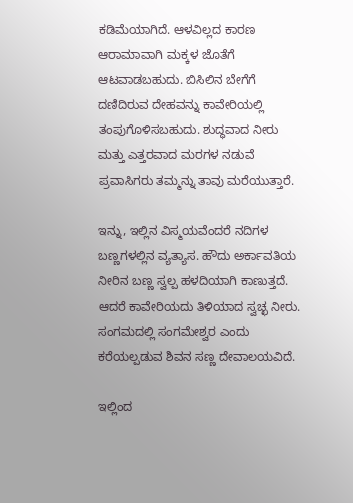ಕಡಿಮೆಯಾಗಿದೆ. ಆಳವಿಲ್ಲದ ಕಾರಣ ಆರಾಮಾವಾಗಿ ಮಕ್ಕಳ ಜೊತೆಗೆ ಆಟವಾಡಬಹುದು. ಬಿಸಿಲಿನ ಬೇಗೆಗೆ ದಣಿದಿರುವ ದೇಹವನ್ನು ಕಾವೇರಿಯಲ್ಲಿ ತಂಪುಗೊಳಿಸಬಹುದು. ಶುದ್ಧವಾದ ನೀರು ಮತ್ತು ಎತ್ತರವಾದ ಮರಗಳ ನಡುವೆ ಪ್ರವಾಸಿಗರು ತಮ್ಮನ್ನು ತಾವು ಮರೆಯುತ್ತಾರೆ.

ಇನ್ನು, ಇಲ್ಲಿನ ವಿಸ್ಮಯವೆಂದರೆ ನದಿಗಳ ಬಣ್ಣಗಳಲ್ಲಿನ ವ್ಯತ್ಯಾಸ. ಹೌದು ಅರ್ಕಾವತಿಯ ನೀರಿನ ಬಣ್ಣ ಸ್ವಲ್ಪ ಹಳದಿಯಾಗಿ ಕಾಣುತ್ತದೆ. ಆದರೆ ಕಾವೇರಿಯದು ತಿಳಿಯಾದ ಸ್ವಚ್ಛ ನೀರು. ಸಂಗಮದಲ್ಲಿ ಸಂಗಮೇಶ್ವರ ಎಂದು ಕರೆಯಲ್ಪಡುವ ಶಿವನ ಸಣ್ಣ ದೇವಾಲಯವಿದೆ.

ಇಲ್ಲಿಂದ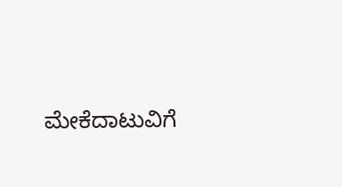ಮೇಕೆದಾಟುವಿಗೆ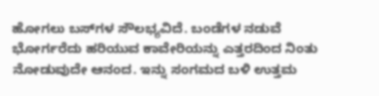ಹೋಗಲು ಬಸ್‌ಗಳ ಸೌಲಭ್ಯವಿದೆ. ಬಂಡೆಗಳ ನಡುವೆ ಭೋರ್ಗರೆದು ಹರಿಯುವ ಕಾವೇರಿಯನ್ನು ಎತ್ತರದಿಂದ ನಿಂತು ನೋಡುವುದೇ ಆನಂದ. ಇನ್ನು ಸಂಗಮದ ಬಳಿ ಉತ್ತಮ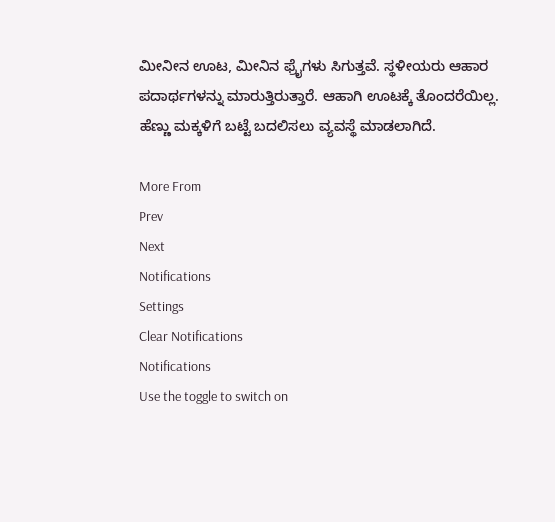ಮೀನೀನ ಊಟ, ಮೀನಿನ ಫ್ರೈಗಳು ಸಿಗುತ್ತವೆ. ಸ್ಥಳೀಯರು ಆಹಾರ ಪದಾರ್ಥಗಳನ್ನು ಮಾರುತ್ತಿರುತ್ತಾರೆ. ಆಹಾಗಿ ಊಟಕ್ಕೆ ತೊಂದರೆಯಿಲ್ಲ. ಹೆಣ್ಣು ಮಕ್ಕಳಿಗೆ ಬಟ್ಟೆ ಬದಲಿಸಲು ವ್ಯವಸ್ಥೆ ಮಾಡಲಾಗಿದೆ.

More From
Prev
Next
Notifications
Settings
Clear Notifications
Notifications
Use the toggle to switch on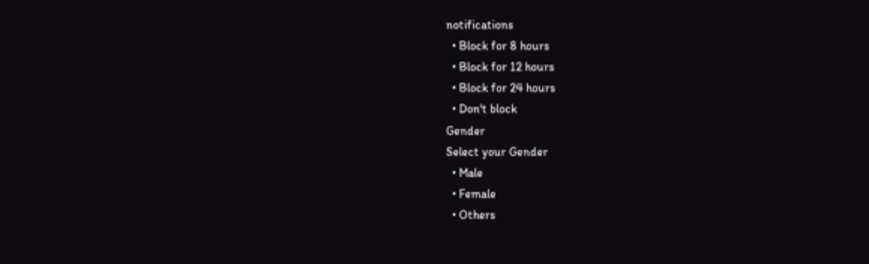notifications
  • Block for 8 hours
  • Block for 12 hours
  • Block for 24 hours
  • Don't block
Gender
Select your Gender
  • Male
  • Female
  • Others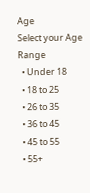Age
Select your Age Range
  • Under 18
  • 18 to 25
  • 26 to 35
  • 36 to 45
  • 45 to 55
  • 55+